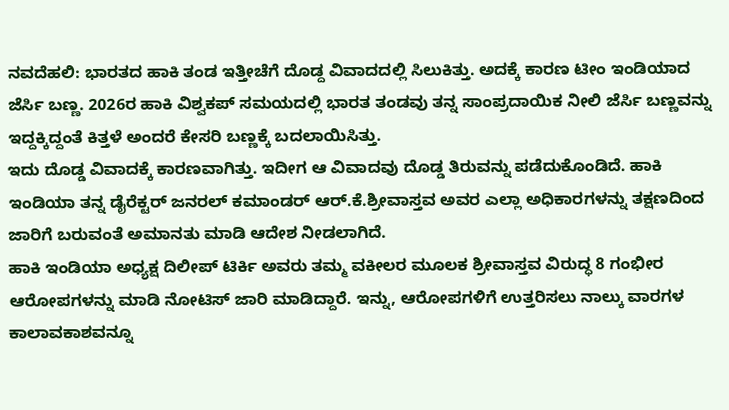ನವದೆಹಲಿ: ಭಾರತದ ಹಾಕಿ ತಂಡ ಇತ್ತೀಚೆಗೆ ದೊಡ್ದ ವಿವಾದದಲ್ಲಿ ಸಿಲುಕಿತ್ತು. ಅದಕ್ಕೆ ಕಾರಣ ಟೀಂ ಇಂಡಿಯಾದ ಜೆರ್ಸಿ ಬಣ್ಣ. 2026ರ ಹಾಕಿ ವಿಶ್ವಕಪ್ ಸಮಯದಲ್ಲಿ ಭಾರತ ತಂಡವು ತನ್ನ ಸಾಂಪ್ರದಾಯಿಕ ನೀಲಿ ಜೆರ್ಸಿ ಬಣ್ಣವನ್ನು ಇದ್ದಕ್ಕಿದ್ದಂತೆ ಕಿತ್ತಳೆ ಅಂದರೆ ಕೇಸರಿ ಬಣ್ಣಕ್ಕೆ ಬದಲಾಯಿಸಿತ್ತು.
ಇದು ದೊಡ್ಡ ವಿವಾದಕ್ಕೆ ಕಾರಣವಾಗಿತ್ತು. ಇದೀಗ ಆ ವಿವಾದವು ದೊಡ್ಡ ತಿರುವನ್ನು ಪಡೆದುಕೊಂಡಿದೆ. ಹಾಕಿ ಇಂಡಿಯಾ ತನ್ನ ಡೈರೆಕ್ಟರ್ ಜನರಲ್ ಕಮಾಂಡರ್ ಆರ್.ಕೆ.ಶ್ರೀವಾಸ್ತವ ಅವರ ಎಲ್ಲಾ ಅಧಿಕಾರಗಳನ್ನು ತಕ್ಷಣದಿಂದ ಜಾರಿಗೆ ಬರುವಂತೆ ಅಮಾನತು ಮಾಡಿ ಆದೇಶ ನೀಡಲಾಗಿದೆ.
ಹಾಕಿ ಇಂಡಿಯಾ ಅಧ್ಯಕ್ಷ ದಿಲೀಪ್ ಟಿರ್ಕಿ ಅವರು ತಮ್ಮ ವಕೀಲರ ಮೂಲಕ ಶ್ರೀವಾಸ್ತವ ವಿರುದ್ಧ 8 ಗಂಭೀರ ಆರೋಪಗಳನ್ನು ಮಾಡಿ ನೋಟಿಸ್ ಜಾರಿ ಮಾಡಿದ್ದಾರೆ. ಇನ್ನು, ಆರೋಪಗಳಿಗೆ ಉತ್ತರಿಸಲು ನಾಲ್ಕು ವಾರಗಳ ಕಾಲಾವಕಾಶವನ್ನೂ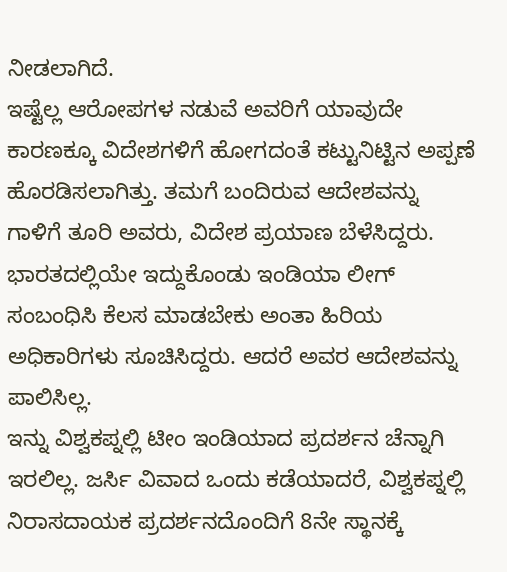ನೀಡಲಾಗಿದೆ.
ಇಷ್ಟೆಲ್ಲ ಆರೋಪಗಳ ನಡುವೆ ಅವರಿಗೆ ಯಾವುದೇ ಕಾರಣಕ್ಕೂ ವಿದೇಶಗಳಿಗೆ ಹೋಗದಂತೆ ಕಟ್ಟುನಿಟ್ಟಿನ ಅಪ್ಪಣೆ ಹೊರಡಿಸಲಾಗಿತ್ತು. ತಮಗೆ ಬಂದಿರುವ ಆದೇಶವನ್ನು ಗಾಳಿಗೆ ತೂರಿ ಅವರು, ವಿದೇಶ ಪ್ರಯಾಣ ಬೆಳೆಸಿದ್ದರು. ಭಾರತದಲ್ಲಿಯೇ ಇದ್ದುಕೊಂಡು ಇಂಡಿಯಾ ಲೀಗ್ ಸಂಬಂಧಿಸಿ ಕೆಲಸ ಮಾಡಬೇಕು ಅಂತಾ ಹಿರಿಯ ಅಧಿಕಾರಿಗಳು ಸೂಚಿಸಿದ್ದರು. ಆದರೆ ಅವರ ಆದೇಶವನ್ನು ಪಾಲಿಸಿಲ್ಲ.
ಇನ್ನು ವಿಶ್ವಕಪ್ನಲ್ಲಿ ಟೀಂ ಇಂಡಿಯಾದ ಪ್ರದರ್ಶನ ಚೆನ್ನಾಗಿ ಇರಲಿಲ್ಲ. ಜರ್ಸಿ ವಿವಾದ ಒಂದು ಕಡೆಯಾದರೆ, ವಿಶ್ವಕಪ್ನಲ್ಲಿ ನಿರಾಸದಾಯಕ ಪ್ರದರ್ಶನದೊಂದಿಗೆ 8ನೇ ಸ್ಥಾನಕ್ಕೆ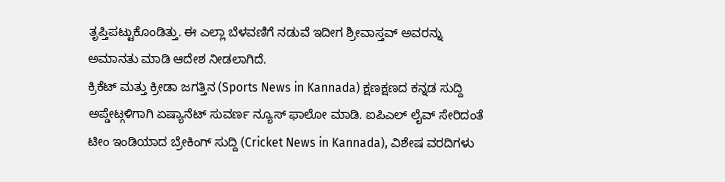ತೃಪ್ತಿಪಟ್ಟುಕೊಂಡಿತ್ತು. ಈ ಎಲ್ಲಾ ಬೆಳವಣಿಗೆ ನಡುವೆ ಇದೀಗ ಶ್ರೀವಾಸ್ತವ್ ಅವರನ್ನು ಅಮಾನತು ಮಾಡಿ ಆದೇಶ ನೀಡಲಾಗಿದೆ.
ಕ್ರಿಕೆಟ್ ಮತ್ತು ಕ್ರೀಡಾ ಜಗತ್ತಿನ (Sports News in Kannada) ಕ್ಷಣಕ್ಷಣದ ಕನ್ನಡ ಸುದ್ದಿ ಅಪ್ಡೇಟ್ಗಳಿಗಾಗಿ ಏಷ್ಯಾನೆಟ್ ಸುವರ್ಣ ನ್ಯೂಸ್ ಫಾಲೋ ಮಾಡಿ. ಐಪಿಎಲ್ ಲೈವ್ ಸೇರಿದಂತೆ ಟೀಂ ಇಂಡಿಯಾದ ಬ್ರೇಕಿಂಗ್ ಸುದ್ದಿ (Cricket News in Kannada), ವಿಶೇಷ ವರದಿಗಳು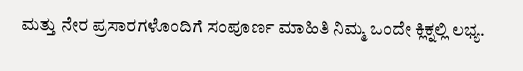ಮತ್ತು ನೇರ ಪ್ರಸಾರಗಳೊಂದಿಗೆ ಸಂಪೂರ್ಣ ಮಾಹಿತಿ ನಿಮ್ಮ ಒಂದೇ ಕ್ಲಿಕ್ನಲ್ಲಿ ಲಭ್ಯ.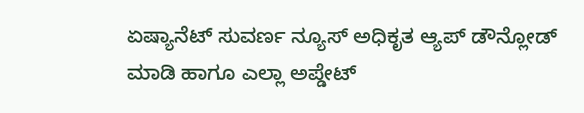ಏಷ್ಯಾನೆಟ್ ಸುವರ್ಣ ನ್ಯೂಸ್ ಅಧಿಕೃತ ಆ್ಯಪ್ ಡೌನ್ಲೋಡ್ ಮಾಡಿ ಹಾಗೂ ಎಲ್ಲಾ ಅಪ್ಡೇಟ್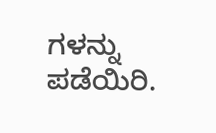ಗಳನ್ನು ಪಡೆಯಿರಿ.